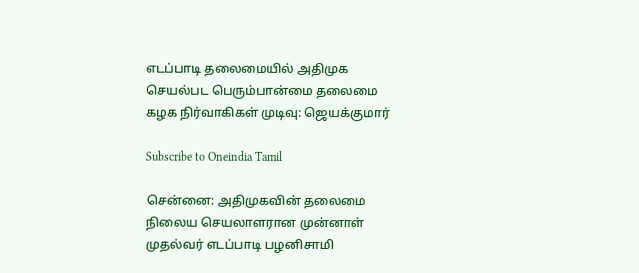எடப்பாடி தலைமையில் அதிமுக செயல்பட பெரும்பான்மை தலைமை கழக நிர்வாகிகள் முடிவு: ஜெயக்குமார்

Subscribe to Oneindia Tamil

சென்னை: அதிமுகவின் தலைமை நிலைய செயலாளரான முன்னாள் முதல்வர் எடப்பாடி பழனிசாமி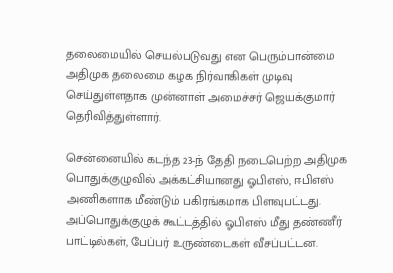தலைமையில் செயல்படுவது என பெரும்பான்மை அதிமுக தலைமை கழக நிர்வாகிகள் முடிவு செய்துள்ளதாக முன்னாள் அமைச்சர் ஜெயக்குமார் தெரிவித்துள்ளார்.

சென்னையில் கடந்த 23-ந் தேதி நடைபெற்ற அதிமுக பொதுக்குழுவில் அக்கட்சியானது ஓபிஎஸ், ஈபிஎஸ் அணிகளாக மீண்டும் பகிரங்கமாக பிளவுபட்டது. அப்பொதுக்குழுக் கூட்டத்தில் ஓபிஎஸ் மீது தண்ணீர் பாட்டில்கள், பேப்பர் உருண்டைகள் வீசப்பட்டன.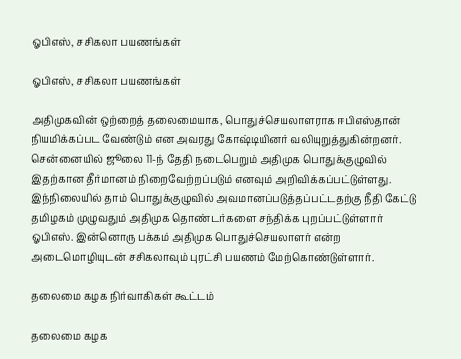ஓபிஎஸ், சசிகலா பயணங்கள்

ஓபிஎஸ், சசிகலா பயணங்கள்

அதிமுகவின் ஒற்றைத் தலைமையாக, பொதுச்செயலாளராக ஈபிஎஸ்தான் நியமிக்கப்பட வேண்டும் என அவரது கோஷ்டியினர் வலியுறுத்துகின்றனர். சென்னையில் ஜூலை 11-ந் தேதி நடைபெறும் அதிமுக பொதுக்குழுவில் இதற்கான தீர்மானம் நிறைவேற்றப்படும் எனவும் அறிவிக்கப்பட்டுள்ளது. இந்நிலையில் தாம் பொதுக்குழுவில் அவமானப்படுத்தப்பட்டதற்கு நீதி கேட்டு தமிழகம் முழுவதும் அதிமுக தொண்டர்களை சந்திக்க புறப்பட்டுள்ளார் ஓபிஎஸ். இன்னொரு பக்கம் அதிமுக பொதுச்செயலாளர் என்ற அடைமொழியுடன் சசிகலாவும் புரட்சி பயணம் மேற்கொண்டுள்ளார்.

தலைமை கழக நிர்வாகிகள் கூட்டம்

தலைமை கழக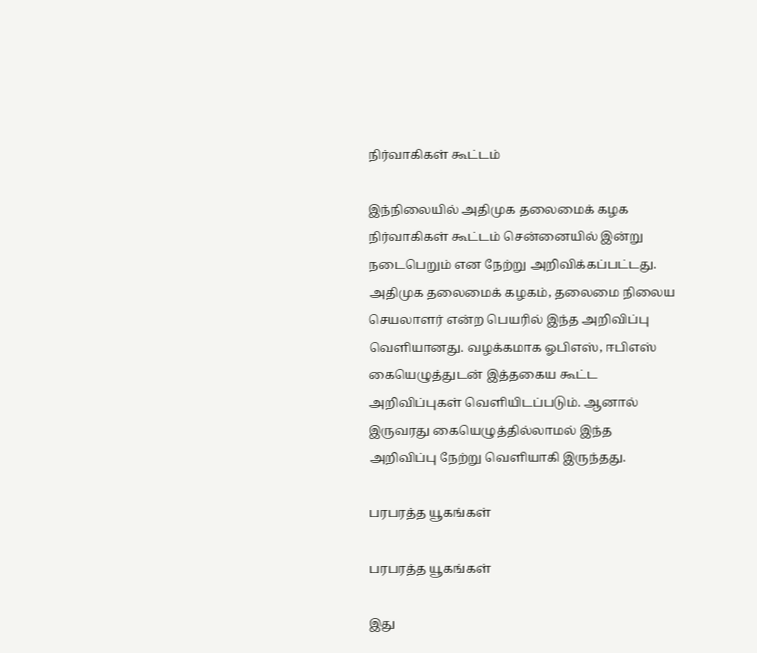நிர்வாகிகள் கூட்டம்

இந்நிலையில் அதிமுக தலைமைக் கழக நிர்வாகிகள் கூட்டம் சென்னையில் இன்று நடைபெறும் என நேற்று அறிவிக்கப்பட்டது. அதிமுக தலைமைக் கழகம், தலைமை நிலைய செயலாளர் என்ற பெயரில் இந்த அறிவிப்பு வெளியானது. வழக்கமாக ஓபிஎஸ், ஈபிஎஸ் கையெழுத்துடன் இத்தகைய கூட்ட அறிவிப்புகள் வெளியிடப்படும். ஆனால் இருவரது கையெழுத்தில்லாமல் இந்த அறிவிப்பு நேற்று வெளியாகி இருந்தது.

பரபரத்த யூகங்கள்

பரபரத்த யூகங்கள்

இது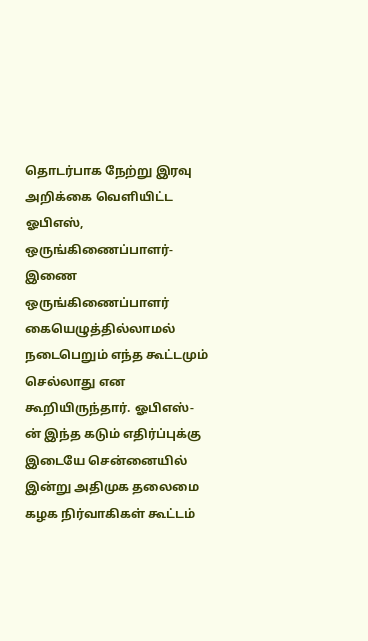தொடர்பாக நேற்று இரவு அறிக்கை வெளியிட்ட ஓபிஎஸ், ஒருங்கிணைப்பாளர்- இணை ஒருங்கிணைப்பாளர் கையெழுத்தில்லாமல் நடைபெறும் எந்த கூட்டமும் செல்லாது என கூறியிருந்தார். ஓபிஎஸ்-ன் இந்த கடும் எதிர்ப்புக்கு இடையே சென்னையில் இன்று அதிமுக தலைமை கழக நிர்வாகிகள் கூட்டம்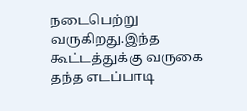நடைபெற்று வருகிறது.இந்த கூட்டத்துக்கு வருகை தந்த எடப்பாடி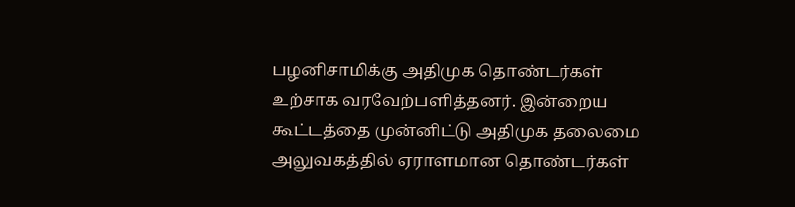பழனிசாமிக்கு அதிமுக தொண்டர்கள் உற்சாக வரவேற்பளித்தனர். இன்றைய கூட்டத்தை முன்னிட்டு அதிமுக தலைமை அலுவகத்தில் ஏராளமான தொண்டர்கள்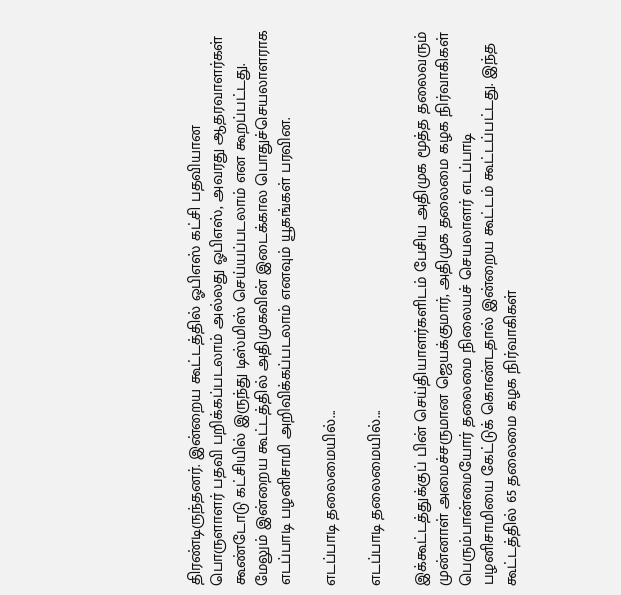திரண்டிருந்தனர். இன்றைய கூட்டத்தில் ஓபிஎஸ் கட்சி பதவியான பொருளாளர் பதவி பறிக்கப்படலாம் அல்லது ஓபிஎஸ், அவரது ஆதரவாளர்கள் கூண்டோடு கட்சியில் இருந்து டிஸ்மிஸ் செய்யப்படலாம் என கூறப்பட்டது. மேலும் இன்றைய கூட்டத்தில் அதிமுகவின் இடைக்கால பொதுச்செயலாளராக எடப்பாடி பழனிசாமி அறிவிக்கப்படலாம் எனவும் யூகங்கள் பரவின.

எடப்பாடி தலைமையில்...

எடப்பாடி தலைமையில்...

இக்கூட்டத்துக்குப் பின் செய்தியாளர்களிடம் பேசிய அதிமுக மூத்த தலைவரும் முன்னாள் அமைச்சருமான ஜெயக்குமார், அதிமுக தலைமை கழக நிர்வாகிகள் பெரும்பான்மையோர் தலைமை நிலையச் செயலாளர் எடப்பாடி பழனிசாமியை கேட்டுக் கொண்டதால் இன்றைய கூட்டம் கூட்டப்பட்டது. இந்த கூட்டத்தில் 65 தலைமை கழக நிர்வாகிகள்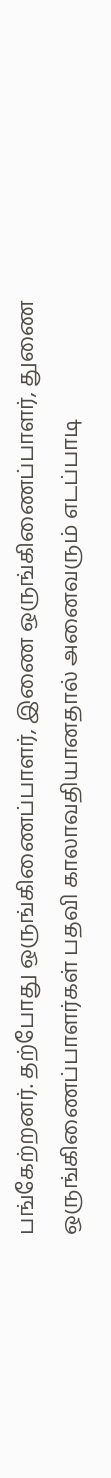பங்கேற்றனர். தற்போது ஒருங்கிணைப்பாளர், இணை ஒருங்கிணைப்பாளர், துணை ஒருங்கிணைப்பாளர்கள் பதவி காலாவதியானதால் அனைவரும் எடப்பாடி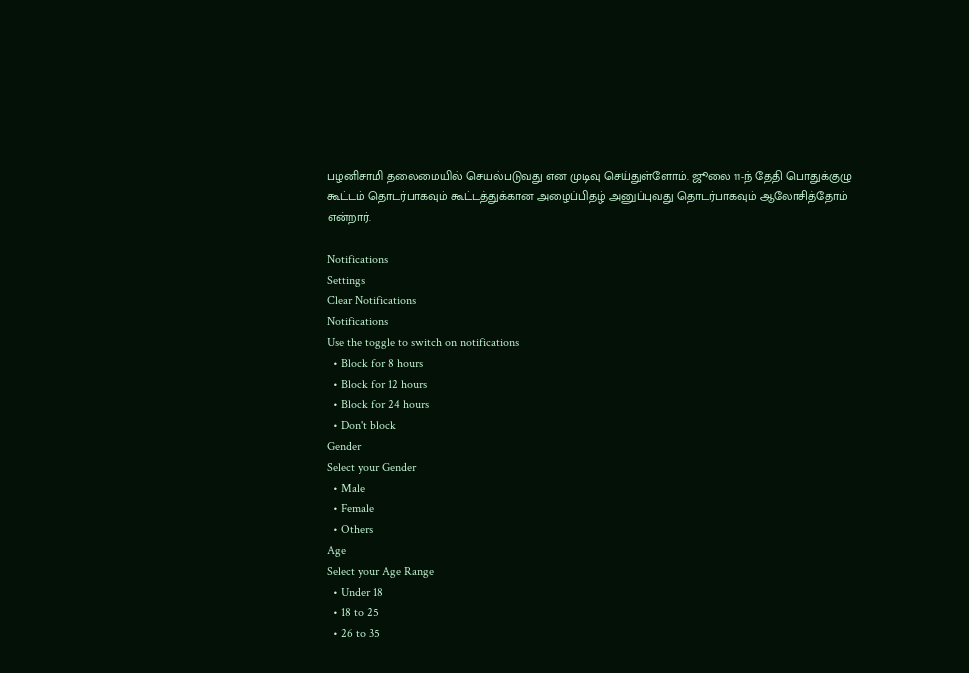பழனிசாமி தலைமையில் செயல்படுவது என முடிவு செய்துள்ளோம். ஜூலை 11-ந் தேதி பொதுக்குழு கூட்டம் தொடர்பாகவும் கூட்டத்துக்கான அழைப்பிதழ் அனுப்புவது தொடர்பாகவும் ஆலோசித்தோம் என்றார்.

Notifications
Settings
Clear Notifications
Notifications
Use the toggle to switch on notifications
  • Block for 8 hours
  • Block for 12 hours
  • Block for 24 hours
  • Don't block
Gender
Select your Gender
  • Male
  • Female
  • Others
Age
Select your Age Range
  • Under 18
  • 18 to 25
  • 26 to 35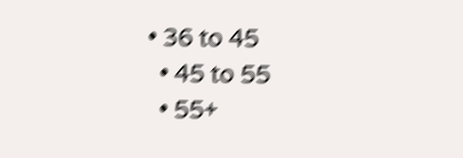• 36 to 45
  • 45 to 55
  • 55+